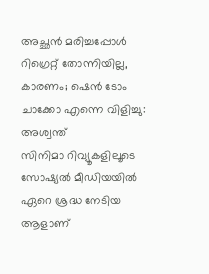അച്ഛൻ മരിച്ചപ്പോൾ റിഗ്രെറ്റ് തോന്നിയില്ല, കാരണം; ഷെൻ ടോം ചാക്കോ എന്നെ വിളിച്ചു: അശ്വന്ത്
സിനിമാ റിവ്യൂകളിലൂടെ സോഷ്യൽ മീഡിയയിൽ ഏറെ ശ്രദ്ധ നേടിയ ആളാണ്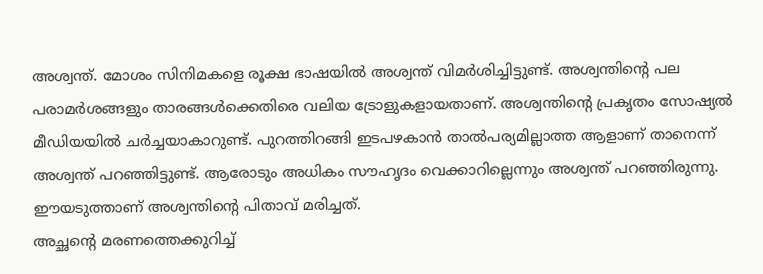അശ്വന്ത്. മോശം സിനിമകളെ രൂക്ഷ ഭാഷയിൽ അശ്വന്ത് വിമർശിച്ചിട്ടുണ്ട്. അശ്വന്തിന്റെ പല പരാമർശങ്ങളും താരങ്ങൾക്കെതിരെ വലിയ ട്രോളുകളായതാണ്. അശ്വന്തിന്റെ പ്രകൃതം സോഷ്യൽ മീഡിയയിൽ ചർച്ചയാകാറുണ്ട്. പുറത്തിറങ്ങി ഇടപഴകാൻ താൽപര്യമില്ലാത്ത ആളാണ് താനെന്ന് അശ്വന്ത് പറഞ്ഞിട്ടുണ്ട്. ആരോടും അധികം സൗഹൃദം വെക്കാറില്ലെന്നും അശ്വന്ത് പറഞ്ഞിരുന്നു. ഈയടുത്താണ് അശ്വന്തിന്റെ പിതാവ് മരിച്ചത്.
അച്ഛന്റെ മരണത്തെക്കുറിച്ച്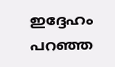ഇദ്ദേഹം പറഞ്ഞ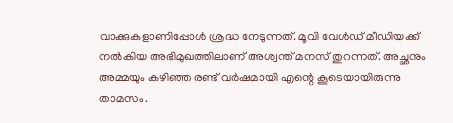വാക്കുകളാണിപ്പോൾ ശ്രദ്ധ നേടുന്നത്. മൂവി വേൾഡ് മീഡിയക്ക് നൽകിയ അഭിമുഖത്തിലാണ് അശ്വന്ത് മനസ് തുറന്നത്. അച്ഛനും അമ്മയും കഴിഞ്ഞ രണ്ട് വർഷമായി എന്റെ കൂടെയായിരുന്നു താമസം.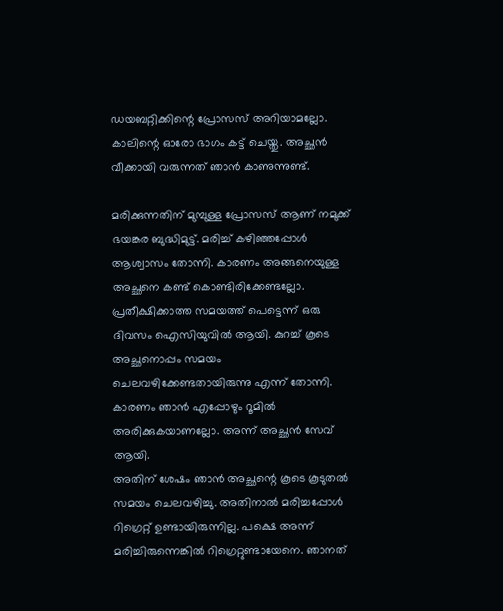ഡയബറ്റിക്കിന്റെ പ്രോസസ് അറിയാമല്ലോ. കാലിന്റെ ഓരോ ഭാഗം കട്ട് ചെയ്തു. അച്ഛൻ വീക്കായി വരുന്നത് ഞാൻ കാണുന്നുണ്ട്.

മരിക്കുന്നതിന് മുമ്പുള്ള പ്രോസസ് ആണ് നമുക്ക് ഭയങ്കര ബുദ്ധിമുട്ട്. മരിച്ച് കഴിഞ്ഞപ്പോൾ ആശ്വാസം തോന്നി. കാരണം അങ്ങനെയുള്ള അച്ഛനെ കണ്ട് കൊണ്ടിരിക്കേണ്ടല്ലോ. പ്രതീക്ഷിക്കാത്ത സമയത്ത് പെട്ടെന്ന് ഒരു ദിവസം ഐസിയുവിൽ ആയി. കുറച്ച് കൂടെ അച്ഛനൊപ്പം സമയം ചെലവഴിക്കേണ്ടതായിരുന്നു എന്ന് തോന്നി. കാരണം ഞാൻ എപ്പോഴും റൂമിൽ അരിക്കുകയാണല്ലോ. അന്ന് അച്ഛൻ സേവ് ആയി.
അതിന് ശേഷം ഞാൻ അച്ഛന്റെ കൂടെ കൂടുതൽ സമയം ചെലവഴിച്ചു. അതിനാൽ മരിച്ചപ്പോൾ റിഗ്രെറ്റ് ഉണ്ടായിരുന്നില്ല. പക്ഷെ അന്ന് മരിച്ചിരുന്നെങ്കിൽ റിഗ്രെറ്റുണ്ടായേനെ. ഞാനത്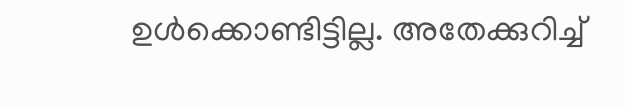ഉൾക്കൊണ്ടിട്ടില്ല. അതേക്കുറിച്ച്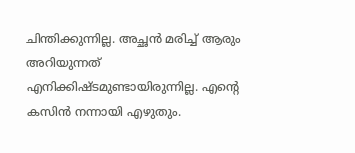ചിന്തിക്കുന്നില്ല. അച്ഛൻ മരിച്ച് ആരും അറിയുന്നത് എനിക്കിഷ്ടമുണ്ടായിരുന്നില്ല. എന്റെ കസിൻ നന്നായി എഴുതും.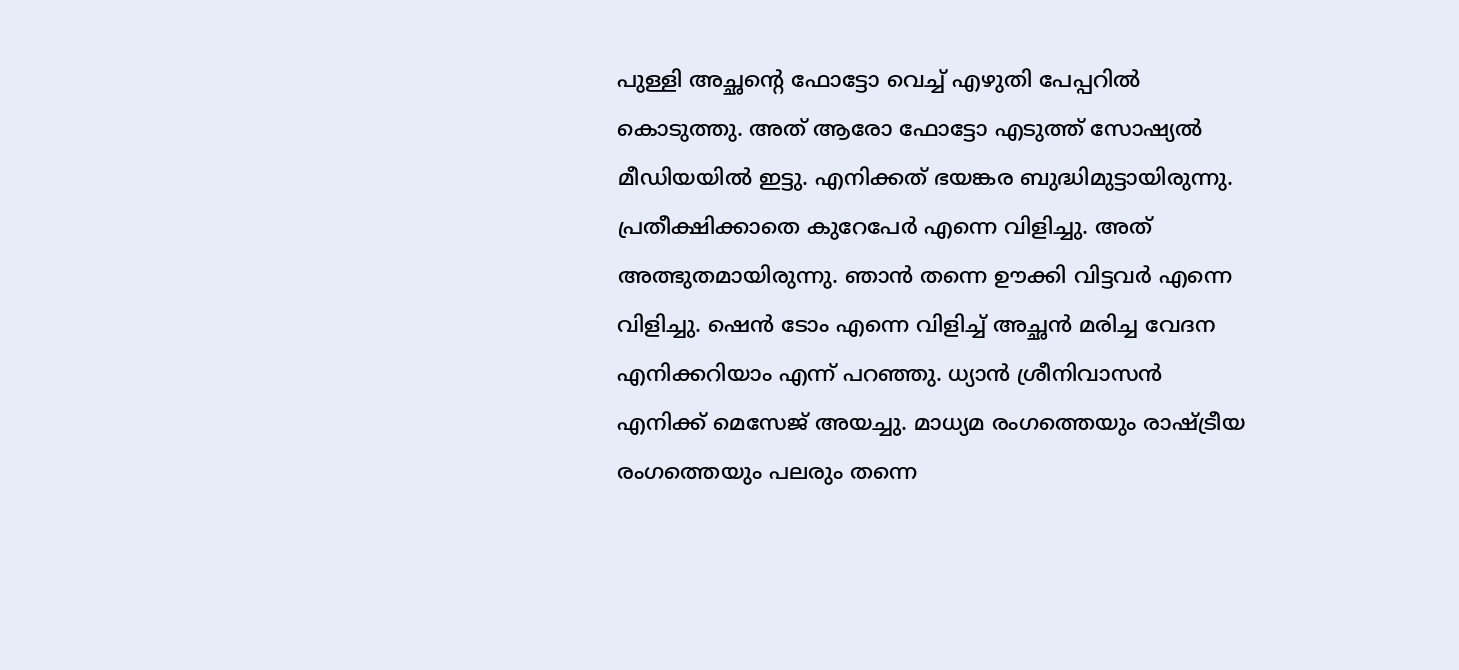പുള്ളി അച്ഛന്റെ ഫോട്ടോ വെച്ച് എഴുതി പേപ്പറിൽ കൊടുത്തു. അത് ആരോ ഫോട്ടോ എടുത്ത് സോഷ്യൽ മീഡിയയിൽ ഇട്ടു. എനിക്കത് ഭയങ്കര ബുദ്ധിമുട്ടായിരുന്നു.
പ്രതീക്ഷിക്കാതെ കുറേപേർ എന്നെ വിളിച്ചു. അത് അത്ഭുതമായിരുന്നു. ഞാൻ തന്നെ ഊക്കി വിട്ടവർ എന്നെ വിളിച്ചു. ഷെൻ ടോം എന്നെ വിളിച്ച് അച്ഛൻ മരിച്ച വേദന എനിക്കറിയാം എന്ന് പറഞ്ഞു. ധ്യാൻ ശ്രീനിവാസൻ എനിക്ക് മെസേജ് അയച്ചു. മാധ്യമ രംഗത്തെയും രാഷ്ട്രീയ രംഗത്തെയും പലരും തന്നെ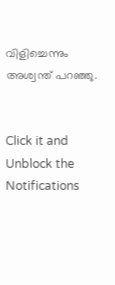വിളിച്ചെന്നും അശ്വന്ത് പറഞ്ഞു.


Click it and Unblock the Notifications